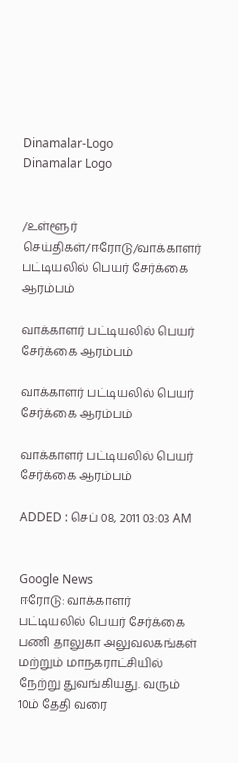Dinamalar-Logo
Dinamalar Logo


/உள்ளூர் செய்திகள்/ஈரோடு/வாக்காளர் பட்டியலில் பெயர் சேர்க்கை ஆரம்பம்

வாக்காளர் பட்டியலில் பெயர் சேர்க்கை ஆரம்பம்

வாக்காளர் பட்டியலில் பெயர் சேர்க்கை ஆரம்பம்

வாக்காளர் பட்டியலில் பெயர் சேர்க்கை ஆரம்பம்

ADDED : செப் 08, 2011 03:03 AM


Google News
ஈரோடு: வாக்காளர் பட்டியலில் பெயர் சேர்க்கை பணி தாலுகா அலுவலகங்கள் மற்றும் மாநகராட்சியில் நேற்று துவங்கியது. வரும் 10ம் தேதி வரை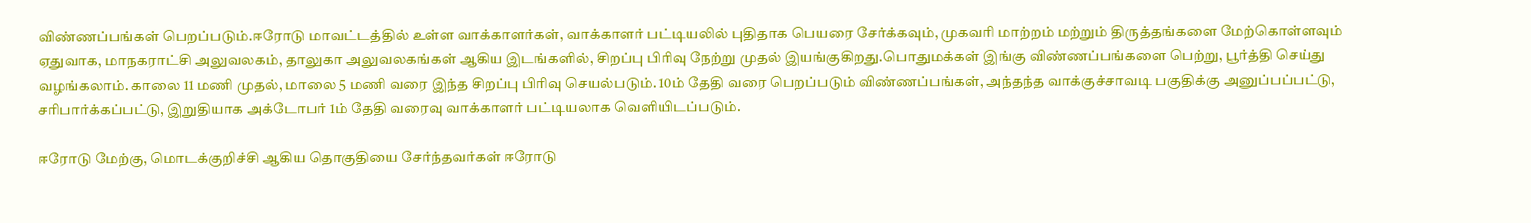விண்ணப்பங்கள் பெறப்படும்.ஈரோடு மாவட்டத்தில் உள்ள வாக்காளர்கள், வாக்காளர் பட்டியலில் புதிதாக பெயரை சேர்க்கவும், முகவரி மாற்றம் மற்றும் திருத்தங்களை மேற்கொள்ளவும் ஏதுவாக, மாநகராட்சி அலுவலகம், தாலுகா அலுவலகங்கள் ஆகிய இடங்களில், சிறப்பு பிரிவு நேற்று முதல் இயங்குகிறது.பொதுமக்கள் இங்கு விண்ணப்பங்களை பெற்று, பூர்த்தி செய்து வழங்கலாம். காலை 11 மணி முதல், மாலை 5 மணி வரை இந்த சிறப்பு பிரிவு செயல்படும். 10ம் தேதி வரை பெறப்படும் விண்ணப்பங்கள், அந்தந்த வாக்குச்சாவடி பகுதிக்கு அனுப்பப்பட்டு, சரிபார்க்கப்பட்டு, இறுதியாக அக்டோபர் 1ம் தேதி வரைவு வாக்காளர் பட்டியலாக வெளியிடப்படும்.

ஈரோடு மேற்கு, மொடக்குறிச்சி ஆகிய தொகுதியை சேர்ந்தவர்கள் ஈரோடு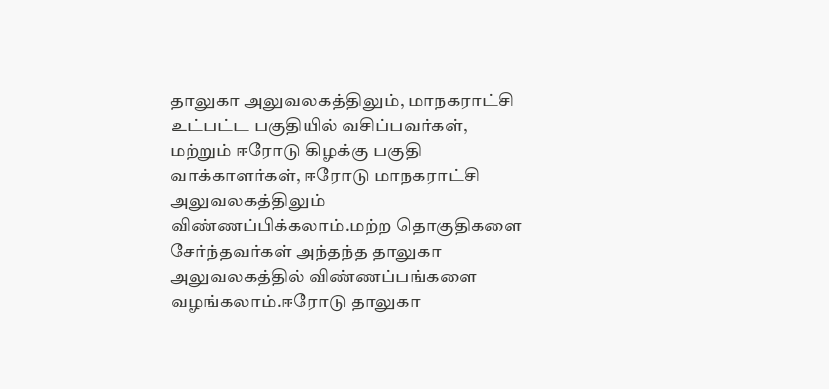தாலுகா அலுவலகத்திலும், மாநகராட்சி உட்பட்ட பகுதியில் வசிப்பவர்கள், மற்றும் ஈரோடு கிழக்கு பகுதி வாக்காளர்கள், ஈரோடு மாநகராட்சி அலுவலகத்திலும் விண்ணப்பிக்கலாம்.மற்ற தொகுதிகளை சேர்ந்தவர்கள் அந்தந்த தாலுகா அலுவலகத்தில் விண்ணப்பங்களை வழங்கலாம்.ஈரோடு தாலுகா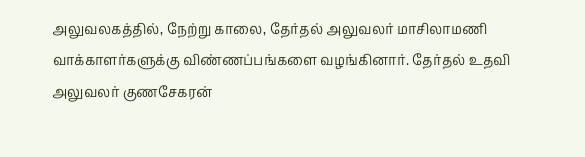அலுவலகத்தில், நேற்று காலை, தேர்தல் அலுவலர் மாசிலாமணி வாக்காளர்களுக்கு விண்ணப்பங்களை வழங்கினார். தேர்தல் உதவி அலுவலர் குணசேகரன்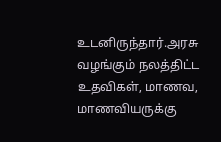உடனிருந்தார்.அரசு வழங்கும் நலத்திட்ட உதவிகள், மாணவ, மாணவியருக்கு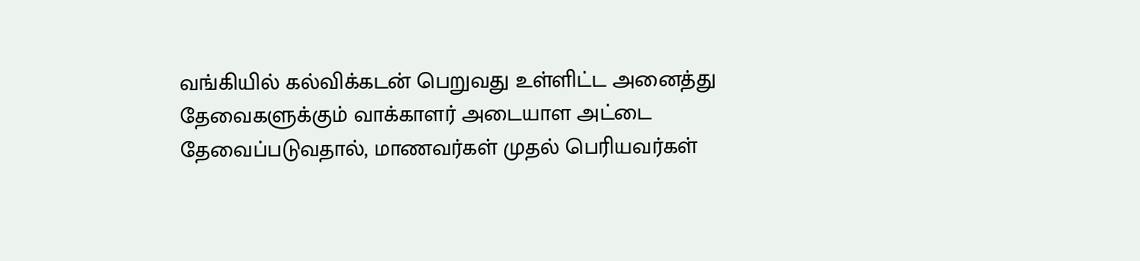வங்கியில் கல்விக்கடன் பெறுவது உள்ளிட்ட அனைத்து தேவைகளுக்கும் வாக்காளர் அடையாள அட்டை தேவைப்படுவதால், மாணவர்கள் முதல் பெரியவர்கள்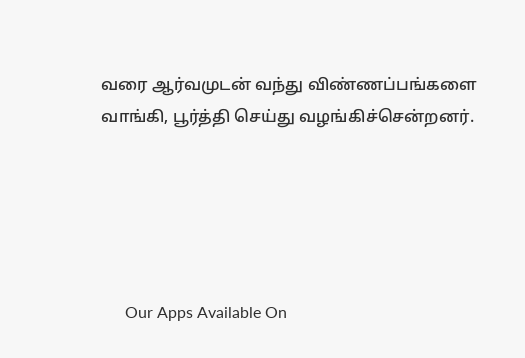வரை ஆர்வமுடன் வந்து விண்ணப்பங்களை வாங்கி, பூர்த்தி செய்து வழங்கிச்சென்றனர்.





      Our Apps Available On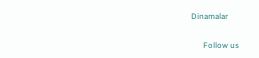Dinamalar

      Follow us